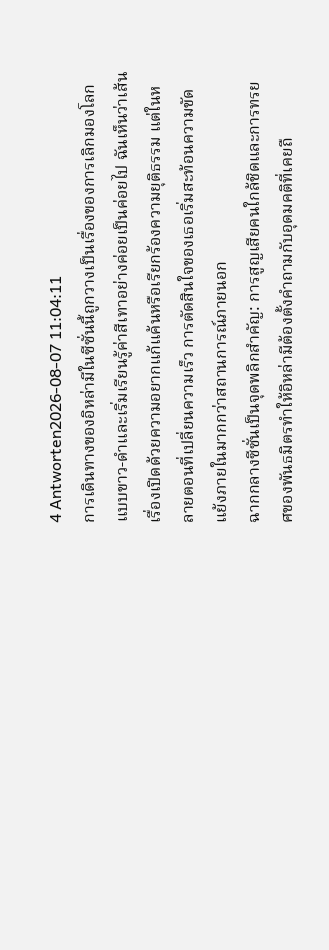4 Antworten2026-08-07 11:04:11
การเดินทางของอิหล่ามีในซีซั่นนี้ถูกวางเป็นเรื่องของการเลิกมองโลกแบบขาว-ดำและเริ่มเรียนรู้ค่าสีเทาอย่างค่อยเป็นค่อยไป ฉันเห็นว่าเส้นเรื่องเปิดด้วยความอยากแก้แค้นหรือเรียกร้องความยุติธรรม แต่ในหลายตอนที่เปลี่ยนความเร็ว การตัดสินใจของเธอเริ่มสะท้อนความขัดแย้งภายในมากกว่าสถานการณ์ภายนอก
ฉากกลางซีซั่นเป็นจุดพลิกสำคัญ: การสูญเสียคนใกล้ชิดและการทรยศของพันธมิตรทำให้อิหล่ามีต้องตั้งคำถามกับอุดมคติที่เคยถื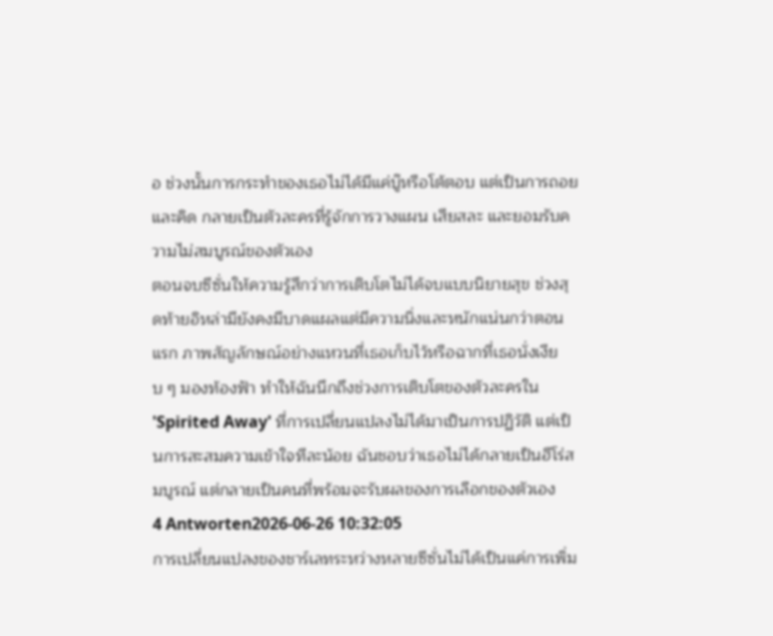อ ช่วงนั้นการกระทำของเธอไม่ได้มีแค่บู๊หรือโต้ตอบ แต่เป็นการถอยและคิด กลายเป็นตัวละครที่รู้จักการวางแผน เสียสละ และยอมรับความไม่สมบูรณ์ของตัวเอง
ตอนจบซีซั่นให้ความรู้สึกว่าการเติบโตไม่ได้จบแบบนิยายสุข ช่วงสุดท้ายอิหล่ามียังคงมีบาดแผลแต่มีความนิ่งและหนักแน่นกว่าตอนแรก ภาพสัญลักษณ์อย่างแหวนที่เธอเก็บไว้หรือฉากที่เธอนั่งเงียบ ๆ มองท้องฟ้า ทำให้ฉันนึกถึงช่วงการเติบโตของตัวละครใน 'Spirited Away' ที่การเปลี่ยนแปลงไม่ได้มาเป็นการปฏิวัติ แต่เป็นการสะสมความเข้าใจทีละน้อย ฉันชอบว่าเธอไม่ได้กลายเป็นฮีโร่สมบูรณ์ แต่กลายเป็นคนที่พร้อมจะรับผลของการเลือกของตัวเอง
4 Antworten2026-06-26 10:32:05
การเปลี่ยนแปลงของชาร์เลทระหว่างหลายซีซั่นไม่ได้เป็นแค่การเพิ่ม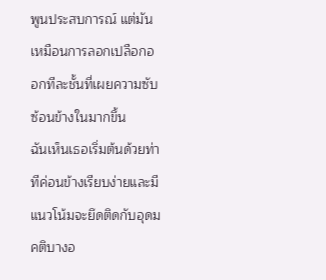พูนประสบการณ์ แต่มันเหมือนการลอกเปลือกออกทีละชั้นที่เผยความซับซ้อนข้างในมากขึ้น
ฉันเห็นเธอเริ่มต้นด้วยท่าทีค่อนข้างเรียบง่ายและมีแนวโน้มจะยึดติดกับอุดมคติบางอ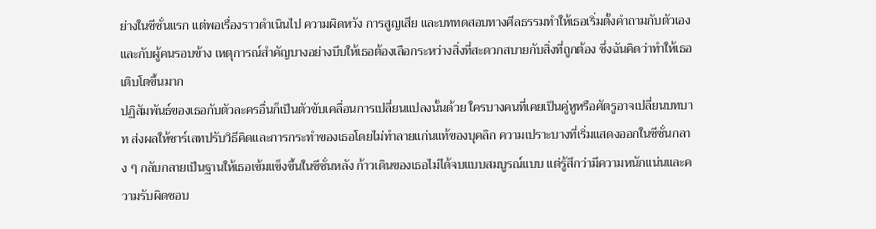ย่างในซีซั่นแรก แต่พอเรื่องราวดำเนินไป ความผิดหวัง การสูญเสีย และบททดสอบทางศีลธรรมทำให้เธอเริ่มตั้งคำถามกับตัวเองและกับผู้คนรอบข้าง เหตุการณ์สำคัญบางอย่างบีบให้เธอต้องเลือกระหว่างสิ่งที่สะดวกสบายกับสิ่งที่ถูกต้อง ซึ่งฉันคิดว่าทำให้เธอเติบโตขึ้นมาก
ปฏิสัมพันธ์ของเธอกับตัวละครอื่นก็เป็นตัวขับเคลื่อนการเปลี่ยนแปลงนั้นด้วย ใครบางคนที่เคยเป็นคู่หูหรือศัตรูอาจเปลี่ยนบทบาท ส่งผลให้ชาร์เลทปรับวิธีคิดและการกระทำของเธอโดยไม่ทำลายแก่นแท้ของบุคลิก ความเปราะบางที่เริ่มแสดงออกในซีซั่นกลาง ๆ กลับกลายเป็นฐานให้เธอเข้มแข็งขึ้นในซีซั่นหลัง ก้าวเดินของเธอไม่ได้จบแบบสมบูรณ์แบบ แต่รู้สึกว่ามีความหนักแน่นและความรับผิดชอบ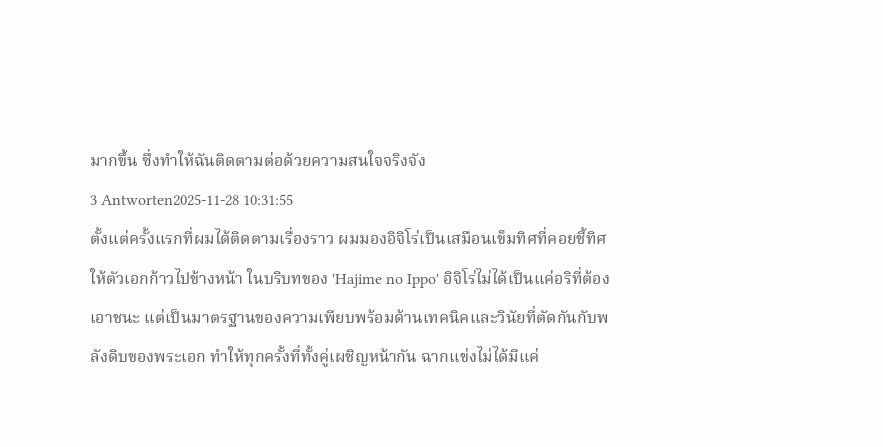มากขึ้น ซึ่งทำให้ฉันติดตามต่อด้วยความสนใจจริงจัง
3 Antworten2025-11-28 10:31:55
ตั้งแต่ครั้งแรกที่ผมได้ติดตามเรื่องราว ผมมองอิจิโร่เป็นเสมือนเข็มทิศที่คอยชี้ทิศให้ตัวเอกก้าวไปข้างหน้า ในบริบทของ 'Hajime no Ippo' อิจิโร่ไม่ได้เป็นแค่อริที่ต้องเอาชนะ แต่เป็นมาตรฐานของความเพียบพร้อมด้านเทคนิคและวินัยที่ตัดกันกับพลังดิบของพระเอก ทำให้ทุกครั้งที่ทั้งคู่เผชิญหน้ากัน ฉากแข่งไม่ได้มีแค่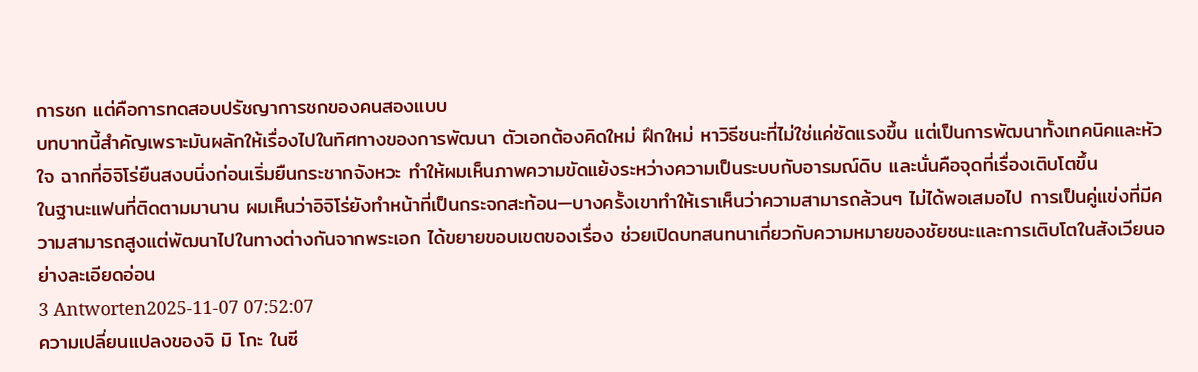การชก แต่คือการทดสอบปรัชญาการชกของคนสองแบบ
บทบาทนี้สำคัญเพราะมันผลักให้เรื่องไปในทิศทางของการพัฒนา ตัวเอกต้องคิดใหม่ ฝึกใหม่ หาวิธีชนะที่ไม่ใช่แค่ซัดแรงขึ้น แต่เป็นการพัฒนาทั้งเทคนิคและหัวใจ ฉากที่อิจิโร่ยืนสงบนิ่งก่อนเริ่มยืนกระชากจังหวะ ทำให้ผมเห็นภาพความขัดแย้งระหว่างความเป็นระบบกับอารมณ์ดิบ และนั่นคือจุดที่เรื่องเติบโตขึ้น
ในฐานะแฟนที่ติดตามมานาน ผมเห็นว่าอิจิโร่ยังทำหน้าที่เป็นกระจกสะท้อน—บางครั้งเขาทำให้เราเห็นว่าความสามารถล้วนๆ ไม่ได้พอเสมอไป การเป็นคู่แข่งที่มีความสามารถสูงแต่พัฒนาไปในทางต่างกันจากพระเอก ได้ขยายขอบเขตของเรื่อง ช่วยเปิดบทสนทนาเกี่ยวกับความหมายของชัยชนะและการเติบโตในสังเวียนอย่างละเอียดอ่อน
3 Antworten2025-11-07 07:52:07
ความเปลี่ยนแปลงของจิ มิ โกะ ในซี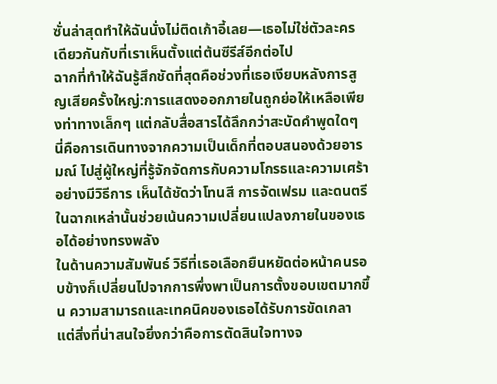ซั่นล่าสุดทำให้ฉันนั่งไม่ติดเก้าอี้เลย—เธอไม่ใช่ตัวละครเดียวกันกับที่เราเห็นตั้งแต่ต้นซีรีส์อีกต่อไป
ฉากที่ทำให้ฉันรู้สึกชัดที่สุดคือช่วงที่เธอเงียบหลังการสูญเสียครั้งใหญ่:การแสดงออกภายในถูกย่อให้เหลือเพียงท่าทางเล็กๆ แต่กลับสื่อสารได้ลึกกว่าสะบัดคำพูดใดๆ นี่คือการเดินทางจากความเป็นเด็กที่ตอบสนองด้วยอารมณ์ ไปสู่ผู้ใหญ่ที่รู้จักจัดการกับความโกรธและความเศร้าอย่างมีวิธีการ เห็นได้ชัดว่าโทนสี การจัดเฟรม และดนตรีในฉากเหล่านั้นช่วยเน้นความเปลี่ยนแปลงภายในของเธอได้อย่างทรงพลัง
ในด้านความสัมพันธ์ วิธีที่เธอเลือกยืนหยัดต่อหน้าคนรอบข้างก็เปลี่ยนไปจากการพึ่งพาเป็นการตั้งขอบเขตมากขึ้น ความสามารถและเทคนิคของเธอได้รับการขัดเกลา แต่สิ่งที่น่าสนใจยิ่งกว่าคือการตัดสินใจทางจ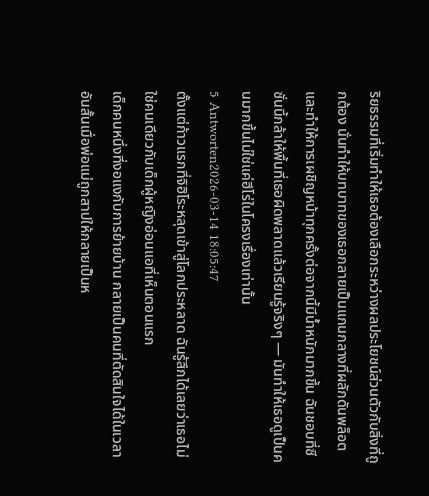ริยธรรมที่เริ่มทำให้เธอต้องเลือกระหว่างผลประโยชน์ส่วนตัวกับสิ่งที่ถูกต้อง นั่นทำให้บทบาทของเธอกลายเป็นแกนกลางที่ผลักดันพล็อต และทำให้การเผชิญหน้าทุกครั้งต่อจากนี้มีน้ำหนักมากขึ้น ฉันชอบที่ซีซั่นนี้กล้าให้พื้นที่เธอผิดพลาดแล้วเรียนรู้จริงๆ — มันทำให้เธอดูเป็นคนมากขึ้นไม่ใช่แค่ฮีโร่ในโครงเรื่องเท่านั้น
5 Antworten2026-03-14 18:05:47
ตั้งแต่ก้าวแรกที่จิฮิโระหลุดเข้าสู่โลกประหลาด ฉันรู้สึกได้เลยว่าเธอไม่ใช่คนเดียวกับเด็กผู้หญิงอ่อนแอที่เห็นตอนแรก
เด็กคนหนึ่งที่งอแงกับการย้ายบ้าน กลายเป็นคนที่ตัดสินใจได้ในเวลาอันสั้นเมื่อพ่อแม่ถูกสาปให้กลายเป็นห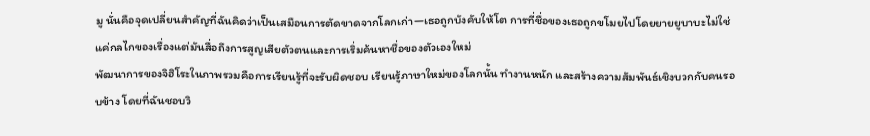มู นั่นคือจุดเปลี่ยนสำคัญที่ฉันคิดว่าเป็นเสมือนการตัดขาดจากโลกเก่า—เธอถูกบังคับให้โต การที่ชื่อของเธอถูกขโมยไปโดยยายยูบาบะไม่ใช่แค่กลไกของเรื่องแต่มันสื่อถึงการสูญเสียตัวตนและการเริ่มค้นหาชื่อของตัวเองใหม่
พัฒนาการของจิฮิโระในภาพรวมคือการเรียนรู้ที่จะรับผิดชอบ เรียนรู้ภาษาใหม่ของโลกนั้น ทำงานหนัก และสร้างความสัมพันธ์เชิงบวกกับคนรอบข้าง โดยที่ฉันชอบวิ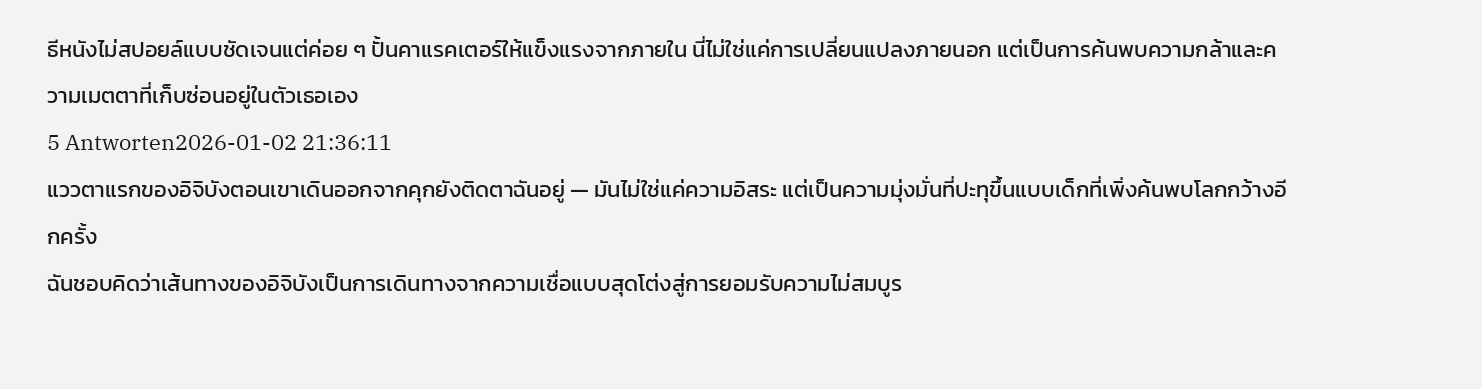ธีหนังไม่สปอยล์แบบชัดเจนแต่ค่อย ๆ ปั้นคาแรคเตอร์ให้แข็งแรงจากภายใน นี่ไม่ใช่แค่การเปลี่ยนแปลงภายนอก แต่เป็นการค้นพบความกล้าและความเมตตาที่เก็บซ่อนอยู่ในตัวเธอเอง
5 Antworten2026-01-02 21:36:11
แววตาแรกของอิจิบังตอนเขาเดินออกจากคุกยังติดตาฉันอยู่ — มันไม่ใช่แค่ความอิสระ แต่เป็นความมุ่งมั่นที่ปะทุขึ้นแบบเด็กที่เพิ่งค้นพบโลกกว้างอีกครั้ง
ฉันชอบคิดว่าเส้นทางของอิจิบังเป็นการเดินทางจากความเชื่อแบบสุดโต่งสู่การยอมรับความไม่สมบูร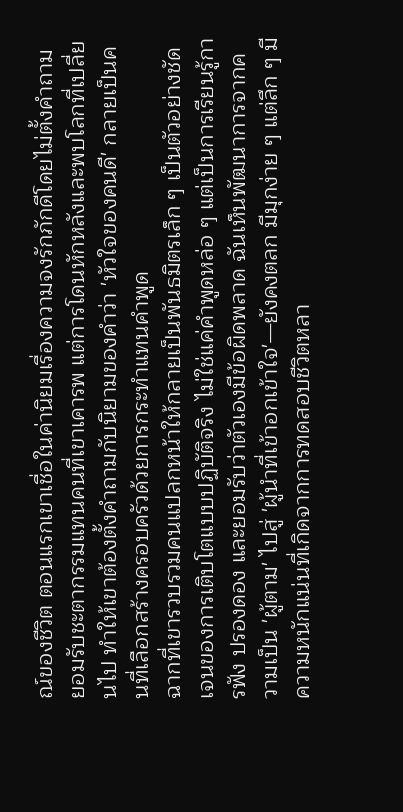ณ์ของชีวิต ตอนแรกเขาเชื่อในค่านิยมเรื่องความจงรักภักดีโดยไม่ตั้งคำถาม ยอมรับชะตากรรมแทนคนที่เขาเคารพ แต่การโดนหักหลังและพบโลกที่เปลี่ยนไป ทำให้เขาต้องตั้งคำถามกับนิยามของคำว่า 'หัวใจของคนดี' กลายเป็นคนที่เลือกสร้างครอบครัวด้วยการกระทำแทนคำพูด
ฉากที่เขารวบรวมคนแปลกหน้าให้กลายเป็นพันธมิตรเล็ก ๆ เป็นตัวอย่างชัดเจนของการเติบโตแบบปฏิบัติจริง ไม่ใช่แค่คำพูดหล่อ ๆ แต่เป็นการเรียนรู้การฟัง ปรองดอง และยอมรับว่าตัวเองมีข้อผิดพลาด ฉันเห็นพัฒนาการจากความเป็น 'ผู้ตาม' ไปสู่ 'ผู้นำที่เข้าอกเข้าใจ'—ยังคงตลก มีมุกง่าย ๆ แต่ลึก ๆ มีความหนักแน่นที่เกิดจากการทดสอบชีวิตหลา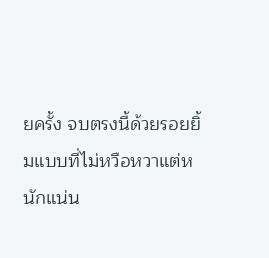ยครั้ง จบตรงนี้ด้วยรอยยิ้มแบบที่ไม่หวือหวาแต่หนักแน่น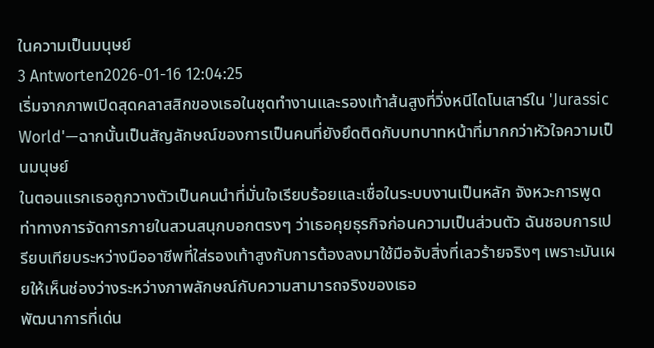ในความเป็นมนุษย์
3 Antworten2026-01-16 12:04:25
เริ่มจากภาพเปิดสุดคลาสสิกของเธอในชุดทำงานและรองเท้าส้นสูงที่วิ่งหนีไดโนเสาร์ใน 'Jurassic World'—ฉากนั้นเป็นสัญลักษณ์ของการเป็นคนที่ยังยึดติดกับบทบาทหน้าที่มากกว่าหัวใจความเป็นมนุษย์
ในตอนแรกเธอถูกวางตัวเป็นคนนำที่มั่นใจเรียบร้อยและเชื่อในระบบงานเป็นหลัก จังหวะการพูด ท่าทางการจัดการภายในสวนสนุกบอกตรงๆ ว่าเธอคุยธุรกิจก่อนความเป็นส่วนตัว ฉันชอบการเปรียบเทียบระหว่างมืออาชีพที่ใส่รองเท้าสูงกับการต้องลงมาใช้มือจับสิ่งที่เลวร้ายจริงๆ เพราะมันเผยให้เห็นช่องว่างระหว่างภาพลักษณ์กับความสามารถจริงของเธอ
พัฒนาการที่เด่น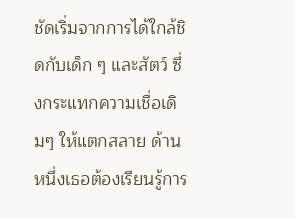ชัดเริ่มจากการได้ใกล้ชิดกับเด็ก ๆ และสัตว์ ซึ่งกระแทกความเชื่อเดิมๆ ให้แตกสลาย ด้านหนึ่งเธอต้องเรียนรู้การ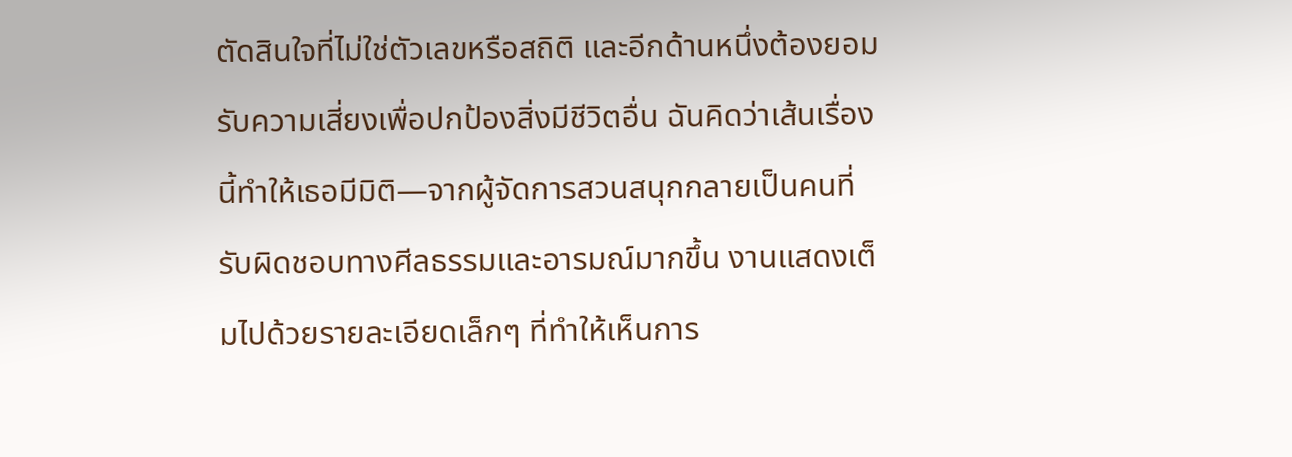ตัดสินใจที่ไม่ใช่ตัวเลขหรือสถิติ และอีกด้านหนึ่งต้องยอมรับความเสี่ยงเพื่อปกป้องสิ่งมีชีวิตอื่น ฉันคิดว่าเส้นเรื่องนี้ทำให้เธอมีมิติ—จากผู้จัดการสวนสนุกกลายเป็นคนที่รับผิดชอบทางศีลธรรมและอารมณ์มากขึ้น งานแสดงเต็มไปด้วยรายละเอียดเล็กๆ ที่ทำให้เห็นการ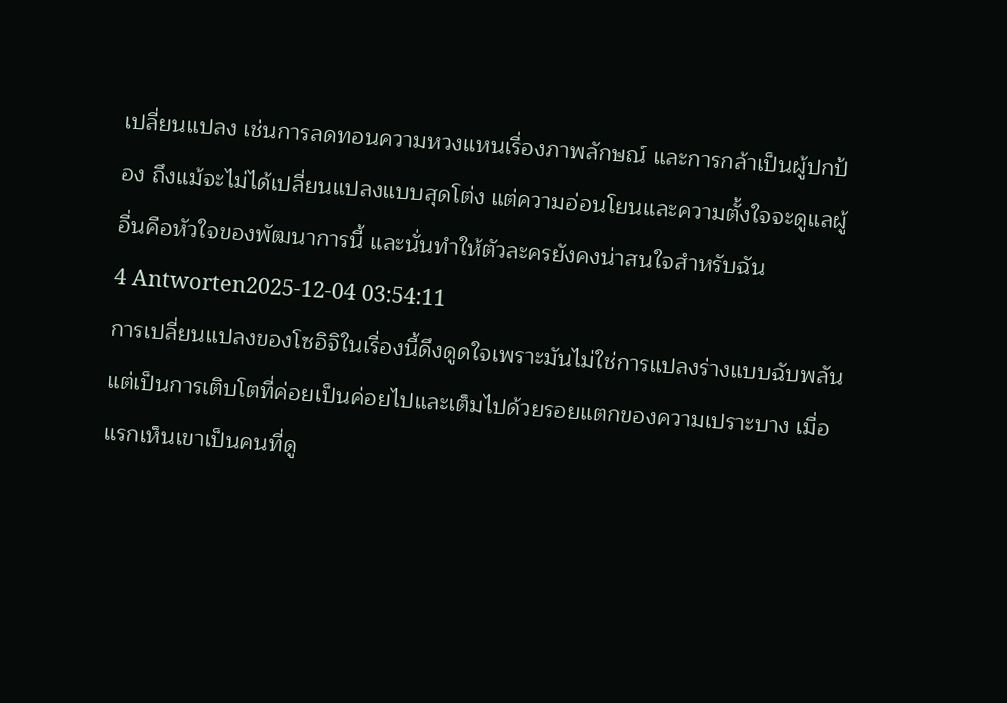เปลี่ยนแปลง เช่นการลดทอนความหวงแหนเรื่องภาพลักษณ์ และการกล้าเป็นผู้ปกป้อง ถึงแม้จะไม่ได้เปลี่ยนแปลงแบบสุดโต่ง แต่ความอ่อนโยนและความตั้งใจจะดูแลผู้อื่นคือหัวใจของพัฒนาการนี้ และนั่นทำให้ตัวละครยังคงน่าสนใจสำหรับฉัน
4 Antworten2025-12-04 03:54:11
การเปลี่ยนแปลงของโซอิจิในเรื่องนี้ดึงดูดใจเพราะมันไม่ใช่การแปลงร่างแบบฉับพลัน แต่เป็นการเติบโตที่ค่อยเป็นค่อยไปและเต็มไปด้วยรอยแตกของความเปราะบาง เมื่อแรกเห็นเขาเป็นคนที่ดู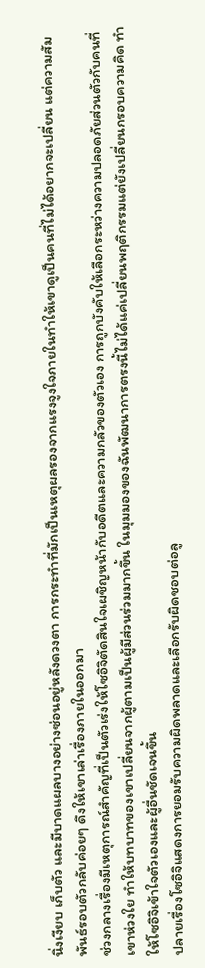นิ่งเงียบ เก็บตัว และมีบาดแผลบางอย่างซ่อนอยู่หลังดวงตา การกระทำที่มักเป็นเหตุผลรองจากแรงจูงใจภายในทำให้เขาดูเป็นคนที่ไม่ได้อยากจะเปลี่ยน แต่ความสัมพันธ์รอบตัวกลับค่อยๆ ดึงให้เขาเล่าเรื่องภายในออกมา
ช่วงกลางเรื่องมีเหตุการณ์สำคัญที่เป็นตัวเร่งให้โซอิจิตัดสินใจเผชิญหน้ากับอดีตและความกลัวของตัวเอง การถูกบังคับให้เลือกระหว่างความปลอดภัยส่วนตัวกับคนที่เขาห่วงใย ทำให้บทบาทของเขาเปลี่ยนจากผู้ตามเป็นผู้มีส่วนร่วมมากขึ้น ในมุมมองของฉันพัฒนาการตรงนี้ไม่ได้แค่เปลี่ยนพฤติกรรมแต่ยังเปลี่ยนกรอบความคิด ทำให้โซอิจิเข้าใจตัวเองและผู้อื่นชัดเจนขึ้น
ปลายเรื่องโซอิจิแสดงการยอมรับความผิดพลาดและเลือกรับผิดชอบต่อลู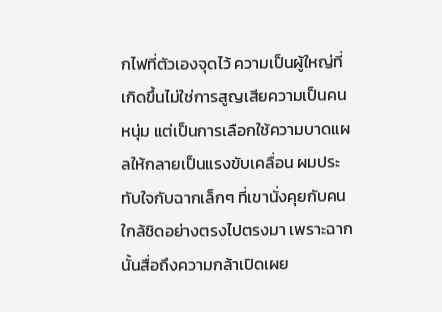กไฟที่ตัวเองจุดไว้ ความเป็นผู้ใหญ่ที่เกิดขึ้นไม่ใช่การสูญเสียความเป็นคนหนุ่ม แต่เป็นการเลือกใช้ความบาดแผลให้กลายเป็นแรงขับเคลื่อน ผมประทับใจกับฉากเล็กๆ ที่เขานั่งคุยกับคนใกล้ชิดอย่างตรงไปตรงมา เพราะฉากนั้นสื่อถึงความกล้าเปิดเผย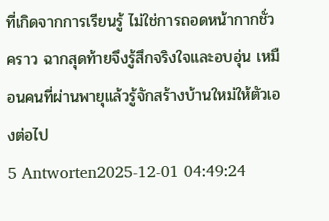ที่เกิดจากการเรียนรู้ ไม่ใช่การถอดหน้ากากชั่วคราว ฉากสุดท้ายจึงรู้สึกจริงใจและอบอุ่น เหมือนคนที่ผ่านพายุแล้วรู้จักสร้างบ้านใหม่ให้ตัวเองต่อไป
5 Antworten2025-12-01 04:49:24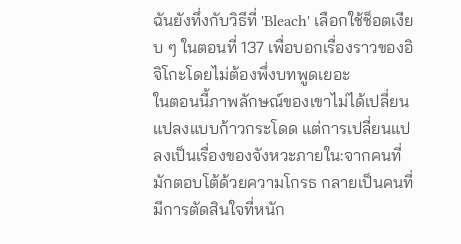ฉันยังทึ่งกับวิธีที่ 'Bleach' เลือกใช้ช็อตเงียบ ๆ ในตอนที่ 137 เพื่อบอกเรื่องราวของอิจิโกะโดยไม่ต้องพึ่งบทพูดเยอะ
ในตอนนี้ภาพลักษณ์ของเขาไม่ได้เปลี่ยนแปลงแบบก้าวกระโดด แต่การเปลี่ยนแปลงเป็นเรื่องของจังหวะภายใน:จากคนที่มักตอบโต้ด้วยความโกรธ กลายเป็นคนที่มีการตัดสินใจที่หนัก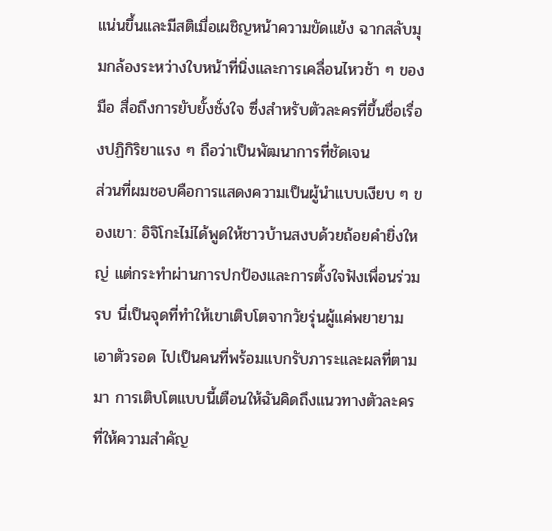แน่นขึ้นและมีสติเมื่อเผชิญหน้าความขัดแย้ง ฉากสลับมุมกล้องระหว่างใบหน้าที่นิ่งและการเคลื่อนไหวช้า ๆ ของมือ สื่อถึงการยับยั้งชั่งใจ ซึ่งสำหรับตัวละครที่ขึ้นชื่อเรื่องปฏิกิริยาแรง ๆ ถือว่าเป็นพัฒนาการที่ชัดเจน
ส่วนที่ผมชอบคือการแสดงความเป็นผู้นำแบบเงียบ ๆ ของเขา: อิจิโกะไม่ได้พูดให้ชาวบ้านสงบด้วยถ้อยคำยิ่งใหญ่ แต่กระทำผ่านการปกป้องและการตั้งใจฟังเพื่อนร่วมรบ นี่เป็นจุดที่ทำให้เขาเติบโตจากวัยรุ่นผู้แค่พยายามเอาตัวรอด ไปเป็นคนที่พร้อมแบกรับภาระและผลที่ตามมา การเติบโตแบบนี้เตือนให้ฉันคิดถึงแนวทางตัวละครที่ให้ความสำคัญ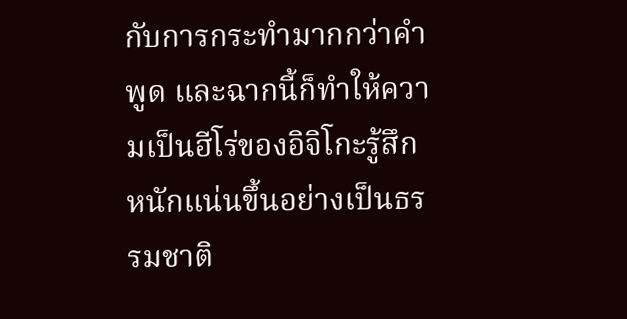กับการกระทำมากกว่าคำพูด และฉากนี้ก็ทำให้ความเป็นฮีโร่ของอิจิโกะรู้สึกหนักแน่นขึ้นอย่างเป็นธรรมชาติ